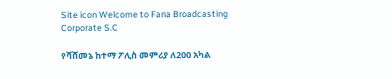Site icon Welcome to Fana Broadcasting Corporate S.C

የሻሸመኔ ከተማ ፖሊስ መምሪያ ለ200 አካል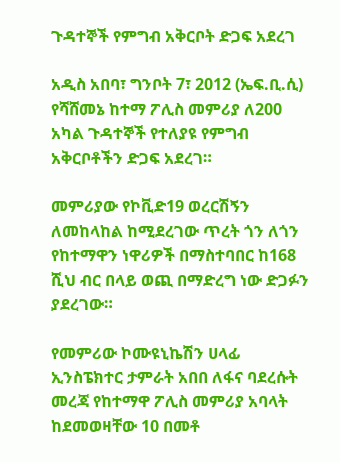ጉዳተኞች የምግብ አቅርቦት ድጋፍ አደረገ

አዲስ አበባ፣ ግንቦት 7፣ 2012 (ኤፍ.ቢ.ሲ) የሻሸመኔ ከተማ ፖሊስ መምሪያ ለ200 አካል ጉዳተኞች የተለያዩ የምግብ አቅርቦቶችን ድጋፍ አደረገ።

መምሪያው የኮቪድ19 ወረርሽኝን ለመከላከል ከሚደረገው ጥረት ጎን ለጎን የከተማዋን ነዋሪዎች በማስተባበር ከ168 ሺህ ብር በላይ ወጪ በማድረግ ነው ድጋፉን ያደረገው።

የመምሪው ኮሙዩኒኬሽን ሀላፊ ኢንስፔክተር ታምራት አበበ ለፋና ባደረሱት መረጃ የከተማዋ ፖሊስ መምሪያ አባላት ከደመወዛቸው 10 በመቶ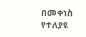በመቀነስ የተለያዩ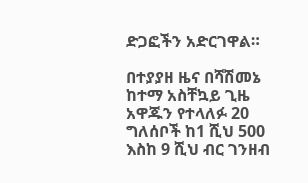ድጋፎችን አድርገዋል።

በተያያዘ ዜና በሻሽመኔ ከተማ አስቸኳይ ጊዜ አዋጁን የተላለፉ 20 ግለሰቦች ከ1 ሺህ 500 እስከ 9 ሺህ ብር ገንዘብ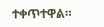ተቀጥተዋል።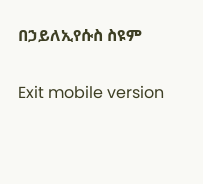በኃይለኢየሱስ ስዩም

Exit mobile version